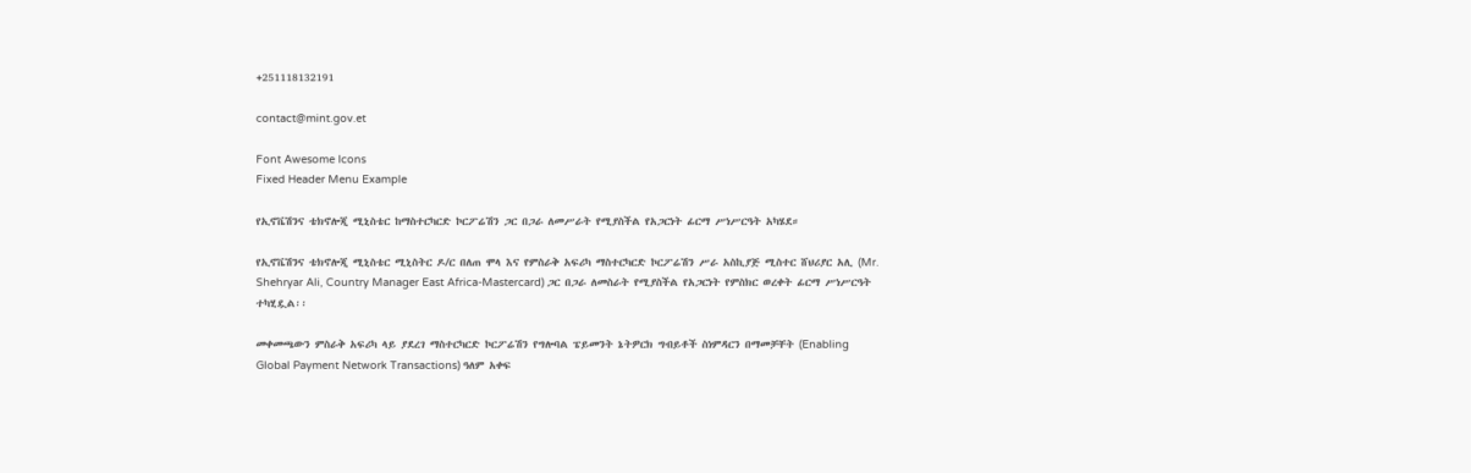+251118132191

contact@mint.gov.et

Font Awesome Icons
Fixed Header Menu Example

የኢኖቬሽንና ቴክኖሎጂ ሚኒስቴር ከማስተርካርድ ኮርፖሬሽን ጋር በጋራ ለመሥራት የሚያስችል የአጋርነት ፊርማ ሥነሥርዓት አካሄደ።

የኢኖቬሽንና ቴክኖሎጂ ሚኒስቴር ሚኒስትር ዶ/ር በለጠ ሞላ እና የምስራቅ አፍሪካ ማስተርካርድ ኮርፖሬሽን ሥራ አስኪያጅ ሚስተር ሸህሪያር አሊ (Mr. Shehryar Ali, Country Manager East Africa-Mastercard) ጋር በጋራ ለመስራት የሚያስችል የአጋርነት የምስክር ወረቀት ፊርማ ሥነሥርዓት ተካሂዷል፡፡

መቀመጫውን ምስራቅ አፍሪካ ላይ ያደረገ ማስተርካርድ ኮርፖሬሽን የግሎባል ፔይመንት ኔትዎርክ ግብይቶች ስነምዳርን በማመቻቸት (Enabling Global Payment Network Transactions) ዓለም አቀፍ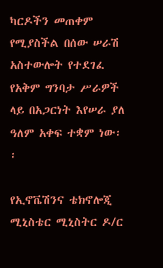ካርዶችን መጠቀም የሚያስችል በሰው ሠራሽ አስተውሎት የተደገፈ የአቅም ግንባታ ሥራዎች ላይ በአጋርነት እየሠራ ያለ ዓለም አቀፍ ተቋም ነው፡፡

የኢኖቬሽንና ቴክኖሎጂ ሚኒስቴር ሚኒስትር ዶ/ር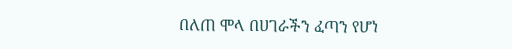በለጠ ሞላ በሀገራችን ፈጣን የሆነ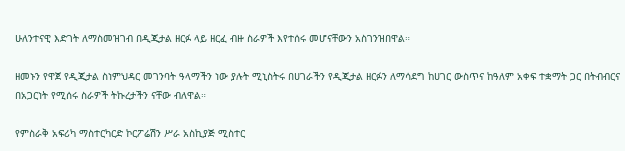ሁለንተናዊ እድገት ለማስመዝገብ በዲጂታል ዘርፉ ላይ ዘርፈ ብዙ ስራዎች እየተሰሩ መሆናቸውን አስገንዝበዋል።

ዘመኑን የዋጀ የዲጂታል ስነምህዳር መገንባት ዓላማችን ነው ያሉት ሚኒስትሩ በሀገራችን የዲጂታል ዘርፉን ለማሳደግ ከሀገር ውስጥና ከዓለም አቀፍ ተቋማት ጋር በትብብርና በአጋርነት የሚሰሩ ስራዎች ትኩረታችን ናቸው ብለዋል።

የምስራቅ አፍሪካ ማስተርካርድ ኮርፖሬሽን ሥራ አስኪያጅ ሚስተር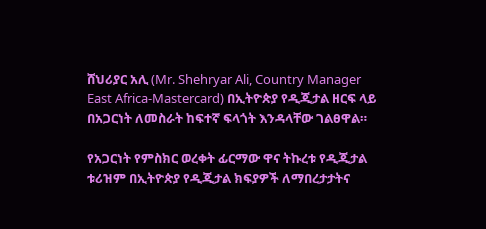ሸህሪያር አሊ (Mr. Shehryar Ali, Country Manager East Africa-Mastercard) በኢትዮጵያ የዲጂታል ዘርፍ ላይ በአጋርነት ለመስራት ከፍተኛ ፍላጎት እንዳላቸው ገልፀዋል።

የአጋርነት የምስክር ወረቀት ፊርማው ዋና ትኩረቱ የዲጂታል ቱሪዝም በኢትዮጵያ የዲጂታል ክፍያዎች ለማበረታታትና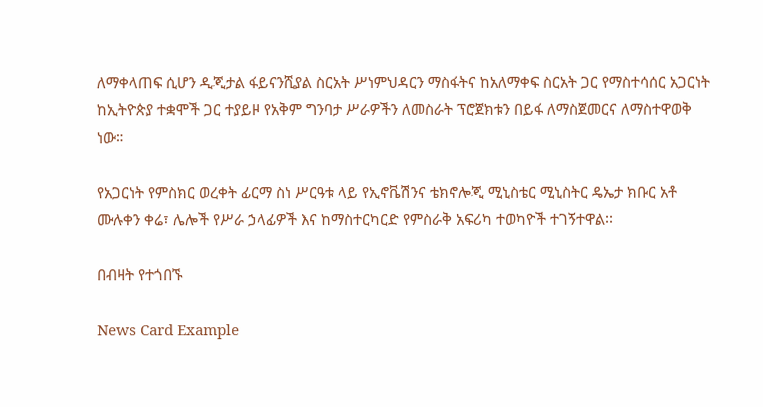ለማቀላጠፍ ሲሆን ዲጂታል ፋይናንሺያል ስርአት ሥነምህዳርን ማስፋትና ከአለማቀፍ ስርአት ጋር የማስተሳሰር አጋርነት ከኢትዮጵያ ተቋሞች ጋር ተያይዞ የአቅም ግንባታ ሥራዎችን ለመስራት ፕሮጀክቱን በይፋ ለማስጀመርና ለማስተዋወቅ ነው።

የአጋርነት የምስክር ወረቀት ፊርማ ስነ ሥርዓቱ ላይ የኢኖቬሽንና ቴክኖሎጂ ሚኒስቴር ሚኒስትር ዴኤታ ክቡር አቶ ሙሉቀን ቀሬ፣ ሌሎች የሥራ ኃላፊዎች እና ከማስተርካርድ የምስራቅ አፍሪካ ተወካዮች ተገኝተዋል፡፡

በብዛት የተጎበኙ

News Card Example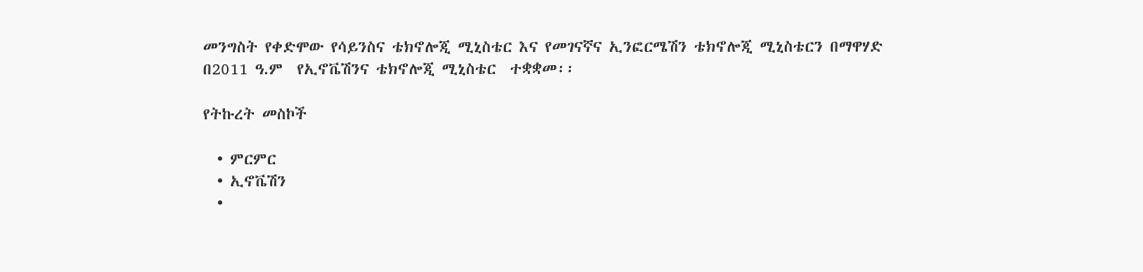መንግስት የቀድሞው የሳይንስና ቴክኖሎጂ ሚኒስቴር እና የመገናኛና ኢንፎርሜሽን ቴክኖሎጂ ሚኒስቴርን በማዋሃድ     በ2011 ዓ.ም  የኢኖቬሽንና ቴክኖሎጂ ሚኒስቴር  ተቋቋመ፡፡

የትኩረት መስኮች

  • ምርምር
  • ኢኖቬሽን
  •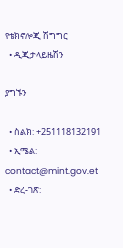የቴክኖሎጂ ሽግግር
  • ዲጂታላይዜሽን

ያግኙን

  • ስልክ: +251118132191
  • ኢሜል: contact@mint.gov.et
  • ድረ-ገጽ: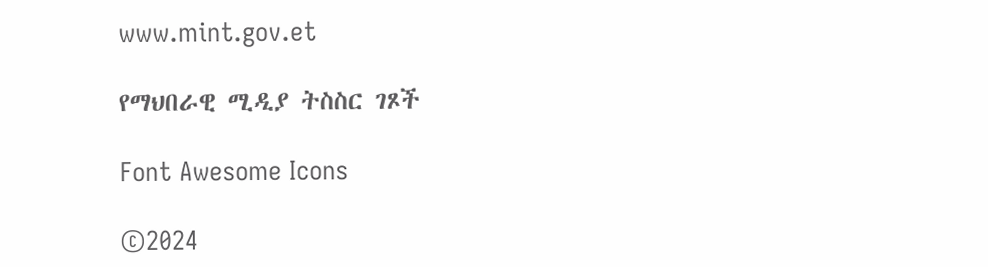www.mint.gov.et

የማህበራዊ ሚዲያ ትስስር ገጾች

Font Awesome Icons

©2024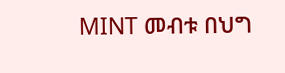MINT መብቱ በህግ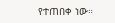የተጠበቀ ነው።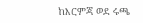ከእርምጃ ወደ ሩጫ